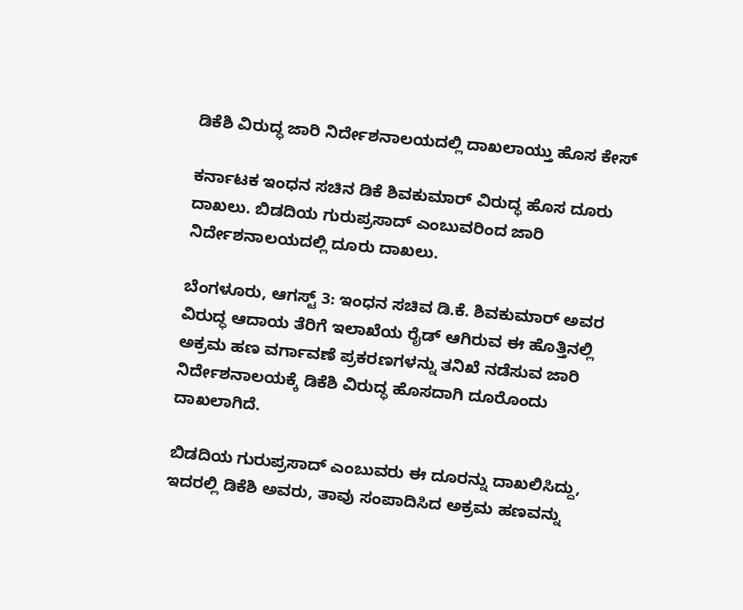ಡಿಕೆಶಿ ವಿರುದ್ಧ ಜಾರಿ ನಿರ್ದೇಶನಾಲಯದಲ್ಲಿ ದಾಖಲಾಯ್ತು ಹೊಸ ಕೇಸ್

ಕರ್ನಾಟಕ ಇಂಧನ ಸಚಿನ ಡಿಕೆ ಶಿವಕುಮಾರ್ ವಿರುದ್ಧ ಹೊಸ ದೂರು ದಾಖಲು. ಬಿಡದಿಯ ಗುರುಪ್ರಸಾದ್ ಎಂಬುವರಿಂದ ಜಾರಿ ನಿರ್ದೇಶನಾಲಯದಲ್ಲಿ ದೂರು ದಾಖಲು.

ಬೆಂಗಳೂರು, ಆಗಸ್ಟ್ 3: ಇಂಧನ ಸಚಿವ ಡಿ.ಕೆ. ಶಿವಕುಮಾರ್ ಅವರ ವಿರುದ್ಧ ಆದಾಯ ತೆರಿಗೆ ಇಲಾಖೆಯ ರೈಡ್ ಆಗಿರುವ ಈ ಹೊತ್ತಿನಲ್ಲಿ ಅಕ್ರಮ ಹಣ ವರ್ಗಾವಣೆ ಪ್ರಕರಣಗಳನ್ನು ತನಿಖೆ ನಡೆಸುವ ಜಾರಿ ನಿರ್ದೇಶನಾಲಯಕ್ಕೆ ಡಿಕೆಶಿ ವಿರುದ್ಧ ಹೊಸದಾಗಿ ದೂರೊಂದು ದಾಖಲಾಗಿದೆ.

ಬಿಡದಿಯ ಗುರುಪ್ರಸಾದ್ ಎಂಬುವರು ಈ ದೂರನ್ನು ದಾಖಲಿಸಿದ್ದು, ಇದರಲ್ಲಿ ಡಿಕೆಶಿ ಅವರು, ತಾವು ಸಂಪಾದಿಸಿದ ಅಕ್ರಮ ಹಣವನ್ನು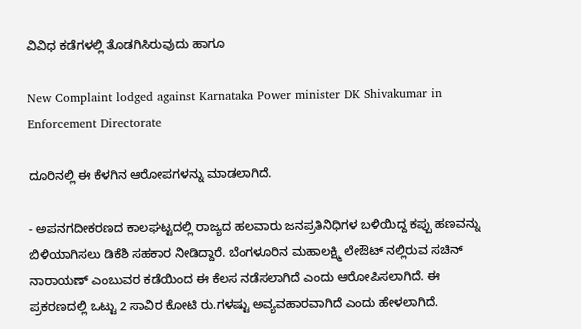ವಿವಿಧ ಕಡೆಗಳಲ್ಲಿ ತೊಡಗಿಸಿರುವುದು ಹಾಗೂ

New Complaint lodged against Karnataka Power minister DK Shivakumar in Enforcement Directorate

ದೂರಿನಲ್ಲಿ ಈ ಕೆಳಗಿನ ಆರೋಪಗಳನ್ನು ಮಾಡಲಾಗಿದೆ.

- ಅಪನಗದೀಕರಣದ ಕಾಲಘಟ್ಟದಲ್ಲಿ ರಾಜ್ಯದ ಹಲವಾರು ಜನಪ್ರತಿನಿಧಿಗಳ ಬಳಿಯಿದ್ದ ಕಪ್ಪು ಹಣವನ್ನು ಬಿಳಿಯಾಗಿಸಲು ಡಿಕೆಶಿ ಸಹಕಾರ ನೀಡಿದ್ದಾರೆ. ಬೆಂಗಳೂರಿನ ಮಹಾಲಕ್ಷ್ಮಿ ಲೇಔಟ್ ನಲ್ಲಿರುವ ಸಚಿನ್ ನಾರಾಯಣ್ ಎಂಬುವರ ಕಡೆಯಿಂದ ಈ ಕೆಲಸ ನಡೆಸಲಾಗಿದೆ ಎಂದು ಆರೋಪಿಸಲಾಗಿದೆ. ಈ ಪ್ರಕರಣದಲ್ಲಿ ಒಟ್ಟು 2 ಸಾವಿರ ಕೋಟಿ ರು.ಗಳಷ್ಟು ಅವ್ಯವಹಾರವಾಗಿದೆ ಎಂದು ಹೇಳಲಾಗಿದೆ.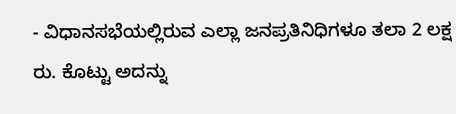- ವಿಧಾನಸಭೆಯಲ್ಲಿರುವ ಎಲ್ಲಾ ಜನಪ್ರತಿನಿಧಿಗಳೂ ತಲಾ 2 ಲಕ್ಷ ರು. ಕೊಟ್ಟು ಅದನ್ನು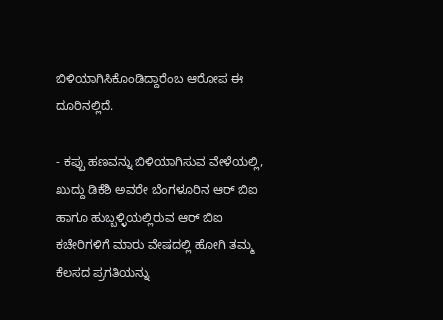ಬಿಳಿಯಾಗಿಸಿಕೊಂಡಿದ್ದಾರೆಂಬ ಆರೋಪ ಈ ದೂರಿನಲ್ಲಿದೆ.

- ಕಪ್ಪು ಹಣವನ್ನು ಬಿಳಿಯಾಗಿಸುವ ವೇಳೆಯಲ್ಲಿ, ಖುದ್ದು ಡಿಕೆಶಿ ಅವರೇ ಬೆಂಗಳೂರಿನ ಆರ್ ಬಿಐ ಹಾಗೂ ಹುಬ್ಬಳ್ಳಿಯಲ್ಲಿರುವ ಆರ್ ಬಿಐ ಕಚೇರಿಗಳಿಗೆ ಮಾರು ವೇಷದಲ್ಲಿ ಹೋಗಿ ತಮ್ಮ ಕೆಲಸದ ಪ್ರಗತಿಯನ್ನು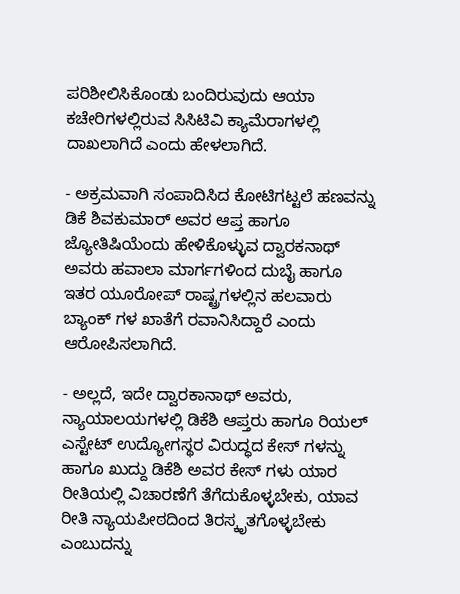ಪರಿಶೀಲಿಸಿಕೊಂಡು ಬಂದಿರುವುದು ಆಯಾ ಕಚೇರಿಗಳಲ್ಲಿರುವ ಸಿಸಿಟಿವಿ ಕ್ಯಾಮೆರಾಗಳಲ್ಲಿ ದಾಖಲಾಗಿದೆ ಎಂದು ಹೇಳಲಾಗಿದೆ.

- ಅಕ್ರಮವಾಗಿ ಸಂಪಾದಿಸಿದ ಕೋಟಿಗಟ್ಟಲೆ ಹಣವನ್ನು ಡಿಕೆ ಶಿವಕುಮಾರ್ ಅವರ ಆಪ್ತ ಹಾಗೂ ಜ್ಯೋತಿಷಿಯೆಂದು ಹೇಳಿಕೊಳ್ಳುವ ದ್ವಾರಕನಾಥ್ ಅವರು ಹವಾಲಾ ಮಾರ್ಗಗಳಿಂದ ದುಬೈ ಹಾಗೂ ಇತರ ಯೂರೋಪ್ ರಾಷ್ಟ್ರಗಳಲ್ಲಿನ ಹಲವಾರು ಬ್ಯಾಂಕ್ ಗಳ ಖಾತೆಗೆ ರವಾನಿಸಿದ್ದಾರೆ ಎಂದು ಆರೋಪಿಸಲಾಗಿದೆ.

- ಅಲ್ಲದೆ, ಇದೇ ದ್ವಾರಕಾನಾಥ್ ಅವರು, ನ್ಯಾಯಾಲಯಗಳಲ್ಲಿ ಡಿಕೆಶಿ ಆಪ್ತರು ಹಾಗೂ ರಿಯಲ್ ಎಸ್ಟೇಟ್ ಉದ್ಯೋಗಸ್ಥರ ವಿರುದ್ಧದ ಕೇಸ್ ಗಳನ್ನು ಹಾಗೂ ಖುದ್ದು ಡಿಕೆಶಿ ಅವರ ಕೇಸ್ ಗಳು ಯಾರ ರೀತಿಯಲ್ಲಿ ವಿಚಾರಣೆಗೆ ತೆಗೆದುಕೊಳ್ಳಬೇಕು, ಯಾವ ರೀತಿ ನ್ಯಾಯಪೀಠದಿಂದ ತಿರಸ್ಕೃತಗೊಳ್ಳಬೇಕು ಎಂಬುದನ್ನು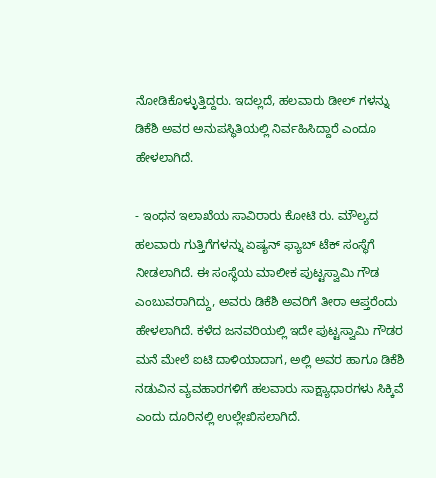ನೋಡಿಕೊಳ್ಳುತ್ತಿದ್ದರು. ಇದಲ್ಲದೆ, ಹಲವಾರು ಡೀಲ್ ಗಳನ್ನು ಡಿಕೆಶಿ ಅವರ ಅನುಪಸ್ಥಿತಿಯಲ್ಲಿ ನಿರ್ವಹಿಸಿದ್ದಾರೆ ಎಂದೂ ಹೇಳಲಾಗಿದೆ.

- ಇಂಧನ ಇಲಾಖೆಯ ಸಾವಿರಾರು ಕೋಟಿ ರು. ಮೌಲ್ಯದ ಹಲವಾರು ಗುತ್ತಿಗೆಗಳನ್ನು ಏಷ್ಯನ್ ಫ್ಯಾಬ್ ಟೆಕ್ ಸಂಸ್ಥೆಗೆ ನೀಡಲಾಗಿದೆ. ಈ ಸಂಸ್ಥೆಯ ಮಾಲೀಕ ಪುಟ್ಟಸ್ವಾಮಿ ಗೌಡ ಎಂಬುವರಾಗಿದ್ದು, ಅವರು ಡಿಕೆಶಿ ಅವರಿಗೆ ತೀರಾ ಆಪ್ತರೆಂದು ಹೇಳಲಾಗಿದೆ. ಕಳೆದ ಜನವರಿಯಲ್ಲಿ ಇದೇ ಪುಟ್ಟಸ್ವಾಮಿ ಗೌಡರ ಮನೆ ಮೇಲೆ ಐಟಿ ದಾಳಿಯಾದಾಗ, ಅಲ್ಲಿ ಅವರ ಹಾಗೂ ಡಿಕೆಶಿ ನಡುವಿನ ವ್ಯವಹಾರಗಳಿಗೆ ಹಲವಾರು ಸಾಕ್ಷ್ಯಾಧಾರಗಳು ಸಿಕ್ಕಿವೆ ಎಂದು ದೂರಿನಲ್ಲಿ ಉಲ್ಲೇಖಿಸಲಾಗಿದೆ.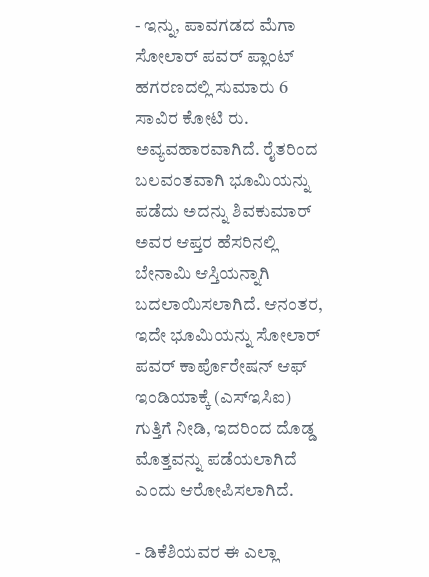- ಇನ್ನು, ಪಾವಗಡದ ಮೆಗಾ ಸೋಲಾರ್ ಪವರ್ ಪ್ಲಾಂಟ್ ಹಗರಣದಲ್ಲಿ ಸುಮಾರು 6 ಸಾವಿರ ಕೋಟಿ ರು. ಅವ್ಯವಹಾರವಾಗಿದೆ. ರೈತರಿಂದ ಬಲವಂತವಾಗಿ ಭೂಮಿಯನ್ನು ಪಡೆದು ಅದನ್ನು ಶಿವಕುಮಾರ್ ಅವರ ಆಪ್ತರ ಹೆಸರಿನಲ್ಲಿ ಬೇನಾಮಿ ಆಸ್ತಿಯನ್ನಾಗಿ ಬದಲಾಯಿಸಲಾಗಿದೆ. ಆನಂತರ, ಇದೇ ಭೂಮಿಯನ್ನು ಸೋಲಾರ್ ಪವರ್ ಕಾರ್ಪೊರೇಷನ್ ಆಫ್ ಇಂಡಿಯಾಕ್ಕೆ (ಎಸ್ಇಸಿಐ) ಗುತ್ತಿಗೆ ನೀಡಿ, ಇದರಿಂದ ದೊಡ್ಡ ಮೊತ್ತವನ್ನು ಪಡೆಯಲಾಗಿದೆ ಎಂದು ಆರೋಪಿಸಲಾಗಿದೆ.

- ಡಿಕೆಶಿಯವರ ಈ ಎಲ್ಲಾ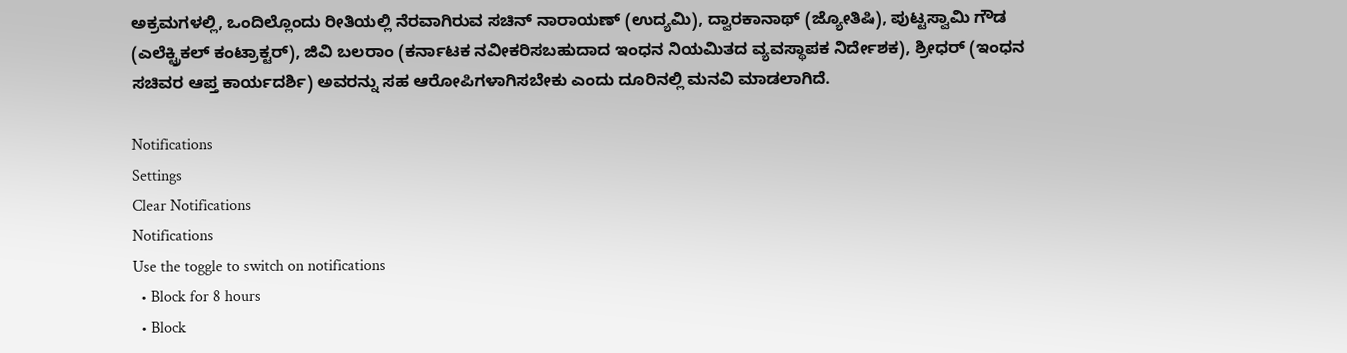ಅಕ್ರಮಗಳಲ್ಲಿ, ಒಂದಿಲ್ಲೊಂದು ರೀತಿಯಲ್ಲಿ ನೆರವಾಗಿರುವ ಸಚಿನ್ ನಾರಾಯಣ್ (ಉದ್ಯಮಿ), ದ್ವಾರಕಾನಾಥ್ (ಜ್ಯೋತಿಷಿ), ಪುಟ್ಟಸ್ವಾಮಿ ಗೌಡ (ಎಲೆಕ್ಟ್ರಿಕಲ್ ಕಂಟ್ರಾಕ್ಟರ್), ಜಿವಿ ಬಲರಾಂ (ಕರ್ನಾಟಕ ನವೀಕರಿಸಬಹುದಾದ ಇಂಧನ ನಿಯಮಿತದ ವ್ಯವಸ್ಥಾಪಕ ನಿರ್ದೇಶಕ), ಶ್ರೀಧರ್ (ಇಂಧನ ಸಚಿವರ ಆಪ್ತ ಕಾರ್ಯದರ್ಶಿ) ಅವರನ್ನು ಸಹ ಆರೋಪಿಗಳಾಗಿಸಬೇಕು ಎಂದು ದೂರಿನಲ್ಲಿ ಮನವಿ ಮಾಡಲಾಗಿದೆ.

Notifications
Settings
Clear Notifications
Notifications
Use the toggle to switch on notifications
  • Block for 8 hours
  • Block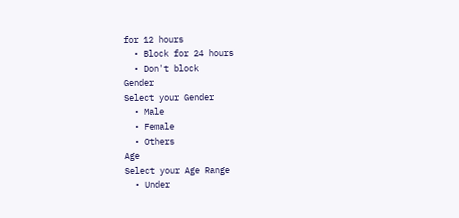for 12 hours
  • Block for 24 hours
  • Don't block
Gender
Select your Gender
  • Male
  • Female
  • Others
Age
Select your Age Range
  • Under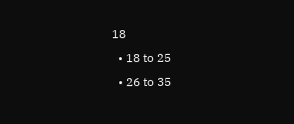18
  • 18 to 25
  • 26 to 35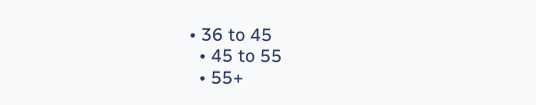• 36 to 45
  • 45 to 55
  • 55+